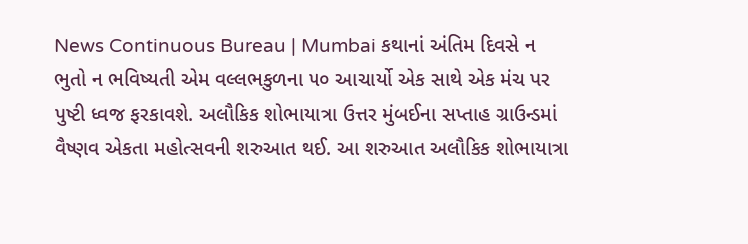News Continuous Bureau | Mumbai કથાનાં અંતિમ દિવસે ન ભુતો ન ભવિષ્યતી એમ વલ્લભકુળના ૫૦ આચાર્યો એક સાથે એક મંચ પર પુષ્ટી ધ્વજ ફરકાવશે. અલૌકિક શોભાયાત્રા ઉત્તર મુંબઈના સપ્તાહ ગ્રાઉન્ડમાં વૈષ્ણવ એકતા મહોત્સવની શરુઆત થઈ. આ શરુઆત અલૌકિક શોભાયાત્રા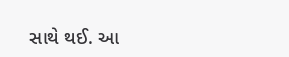સાથે થઈ. આ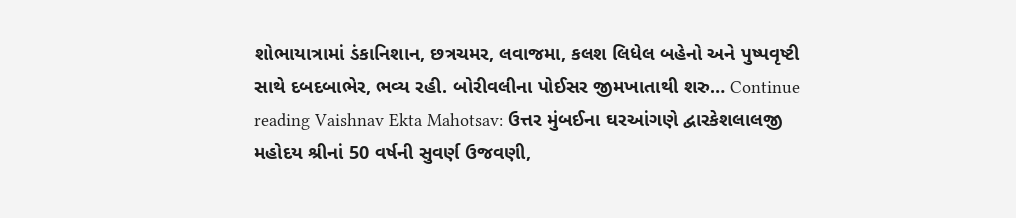શોભાયાત્રામાં ડંકાનિશાન, છત્રચમર, લવાજમા, કલશ લિધેલ બહેનો અને પુષ્પવૃષ્ટી સાથે દબદબાભેર, ભવ્ય રહી. બોરીવલીના પોઈસર જીમખાતાથી શરુ… Continue reading Vaishnav Ekta Mahotsav: ઉત્તર મુંબઈના ઘરઆંગણે દ્વારકેશલાલજી મહોદય શ્રીનાં 50 વર્ષની સુવર્ણ ઉજવણી,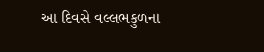આ દિવસે વલ્લભકુળના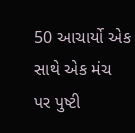50 આચાર્યો એક સાથે એક મંચ પર પુષ્ટી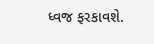ધ્વજ ફરકાવશે.